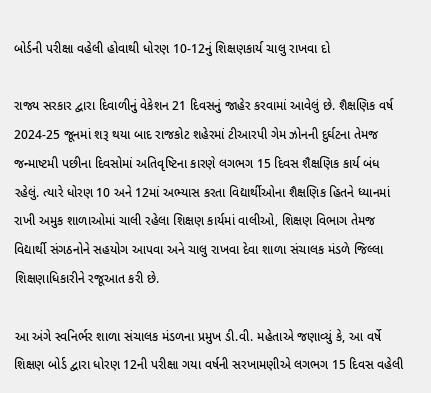બોર્ડની પરીક્ષા વહેલી હોવાથી ધોરણ 10-12નું શિક્ષણકાર્ય ચાલુ રાખવા દો

રાજ્ય સરકાર દ્વારા દિવાળીનું વેકેશન 21 દિવસનું જાહેર કરવામાં આવેલું છે. શૈક્ષણિક વર્ષ 2024-25 જૂનમાં શરૂ થયા બાદ રાજકોટ શહેરમાં ટીઆરપી ગેમ ઝોનની દુર્ઘટના તેમજ જન્માષ્ટમી પછીના દિવસોમાં અતિવૃષ્ટિના કારણે લગભગ 15 દિવસ શૈક્ષણિક કાર્ય બંધ રહેલું. ત્યારે ધોરણ 10 અને 12માં અભ્યાસ કરતા વિદ્યાર્થીઓના શૈક્ષણિક હિતને ધ્યાનમાં રાખી અમુક શાળાઓમાં ચાલી રહેલા શિક્ષણ કાર્યમાં વાલીઓ, શિક્ષણ વિભાગ તેમજ વિદ્યાર્થી સંગઠનોને સહયોગ આપવા અને ચાલુ રાખવા દેવા શાળા સંચાલક મંડળે જિલ્લા શિક્ષણાધિકારીને રજૂઆત કરી છે.

આ અંગે સ્વનિર્ભર શાળા સંચાલક મંડળના પ્રમુખ ડી.વી. મહેતાએ જણાવ્યું કે, આ વર્ષે શિક્ષણ બોર્ડ દ્વારા ધોરણ 12ની પરીક્ષા ગયા વર્ષની સરખામણીએ લગભગ 15 દિવસ વહેલી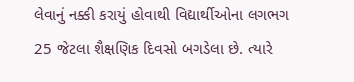લેવાનું નક્કી કરાયું હોવાથી વિદ્યાર્થીઓના લગભગ 25 જેટલા શૈક્ષણિક દિવસો બગડેલા છે. ત્યારે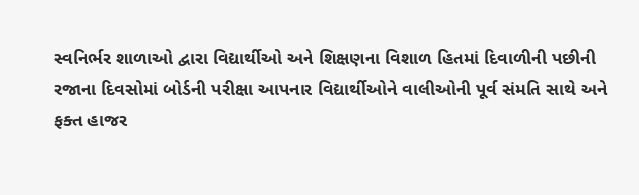સ્વનિર્ભર શાળાઓ દ્વારા વિદ્યાર્થીઓ અને શિક્ષણના વિશાળ હિતમાં દિવાળીની પછીની રજાના દિવસોમાં બોર્ડની પરીક્ષા આપનાર વિદ્યાર્થીઓને વાલીઓની પૂર્વ સંમતિ સાથે અને ફક્ત હાજર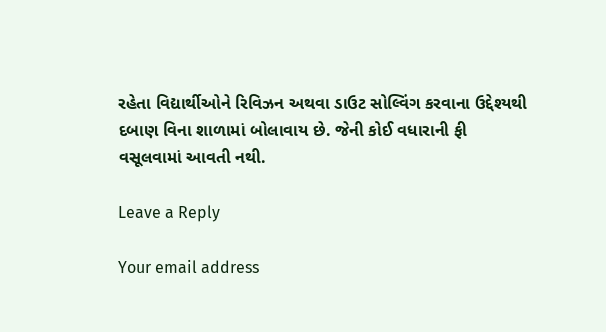રહેતા વિદ્યાર્થીઓને રિવિઝન અથવા ડાઉટ સોલ્વિંગ કરવાના ઉદ્દેશ્યથી દબાણ વિના શાળામાં બોલાવાય છે. જેની કોઈ વધારાની ફી વસૂલવામાં આવતી નથી.

Leave a Reply

Your email address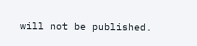will not be published.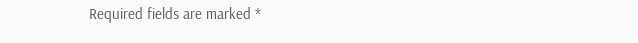Required fields are marked *